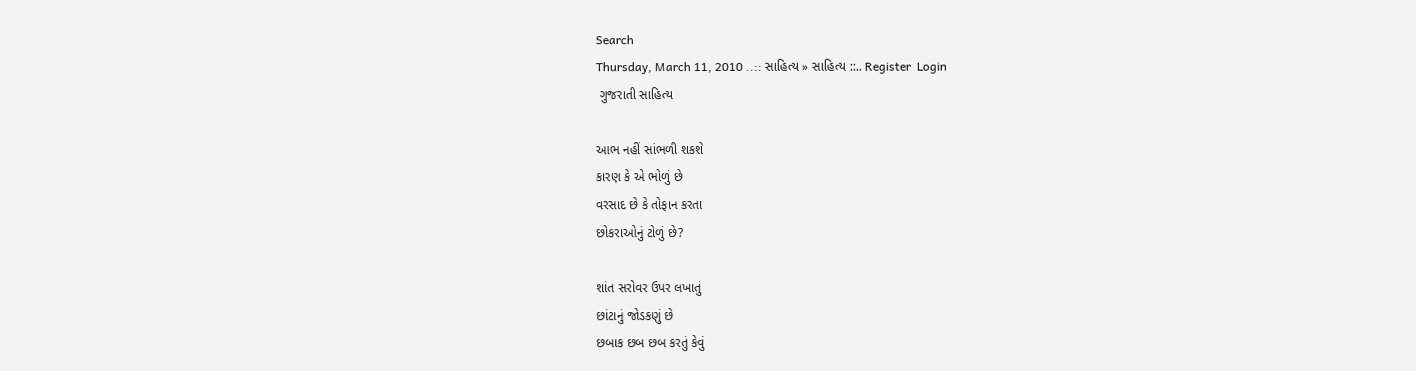Search
Thursday, March 11, 2010 ..:: સાહિત્ય » સાહિત્ય ::.. Register  Login
 ગુજરાતી સાહિત્ય

આભ નહીં સાંભળી શકશે
કારણ કે એ ભોળું છે
વરસાદ છે કે તોફાન કરતા
છોકરાઓનું ટોળું છે?

શાંત સરોવર ઉપર લખાતું
છાંટાનું જોડકણું છે
છબાક છબ છબ કરતું કેવું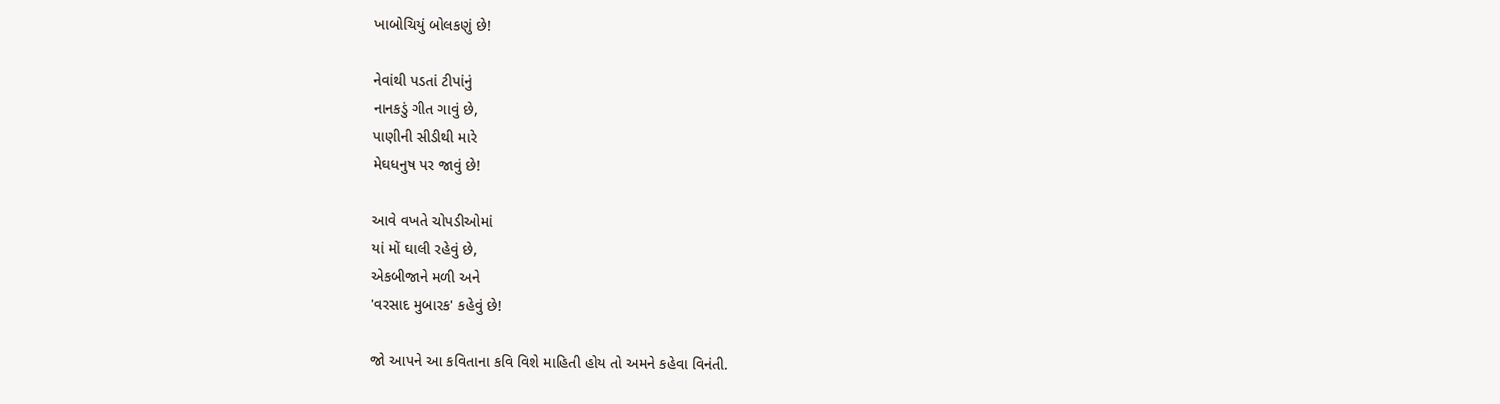ખાબોચિયું બોલકણું છે!

નેવાંથી પડતાં ટીપાંનું
નાનકડું ગીત ગાવું છે,
પાણીની સીડીથી મારે
મેઘધનુષ પર જાવું છે!

આવે વખતે ચોપડીઓમાં
યાં મોં ઘાલી રહેવું છે,
એકબીજાને મળી અને
'વરસાદ મુબારક' કહેવું છે!

જો આપને આ કવિતાના કવિ વિશે માહિતી હોય તો અમને કહેવા વિનંતી.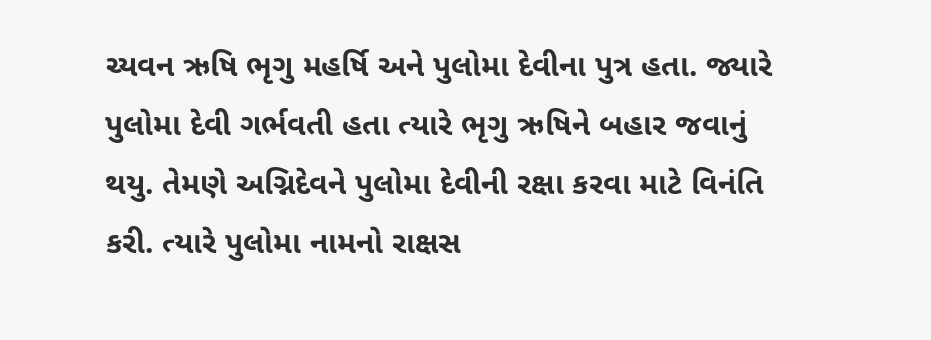ચ્યવન ઋષિ ભૃગુ મહર્ષિ અને પુલોમા દેવીના પુત્ર હતા. જ્યારે પુલોમા દેવી ગર્ભવતી હતા ત્યારે ભૃગુ ઋષિને બહાર જવાનું થયુ. તેમણે અગ્નિદેવને પુલોમા દેવીની રક્ષા કરવા માટે વિનંતિ કરી. ત્યારે પુલોમા નામનો રાક્ષસ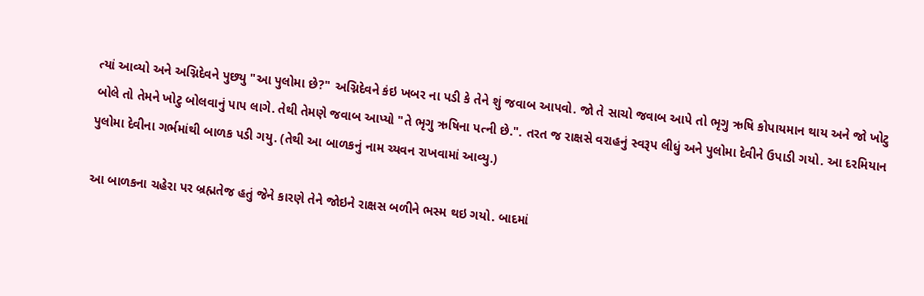ત્યાં આવ્યો અને અગ્નિદેવને પુછ્યુ "આ પુલોમા છે?" અગ્નિદેવને કંઇ ખબર ના પડી કે તેને શું જવાબ આપવો. જો તે સાચો જવાબ આપે તો ભૃગુ ઋષિ કોપાયમાન થાય અને જો ખોટુ બોલે તો તેમને ખોટુ બોલવાનું પાપ લાગે. તેથી તેમણે જવાબ આપ્યો "તે ભૃગુ ઋષિના પત્ની છે.". તરત જ રાક્ષસે વરાહનું સ્વરૂપ લીધું અને પુલોમા દેવીને ઉપાડી ગયો. આ દરમિયાન પુલોમા દેવીના ગર્ભમાંથી બાળક પડી ગયુ. (તેથી આ બાળકનું નામ ચ્યવન રાખવામાં આવ્યુ.)

આ બાળકના ચહેરા પર બ્રહ્મતેજ હતું જેને કારણે તેને જોઇને રાક્ષસ બળીને ભસ્મ થઇ ગયો. બાદમાં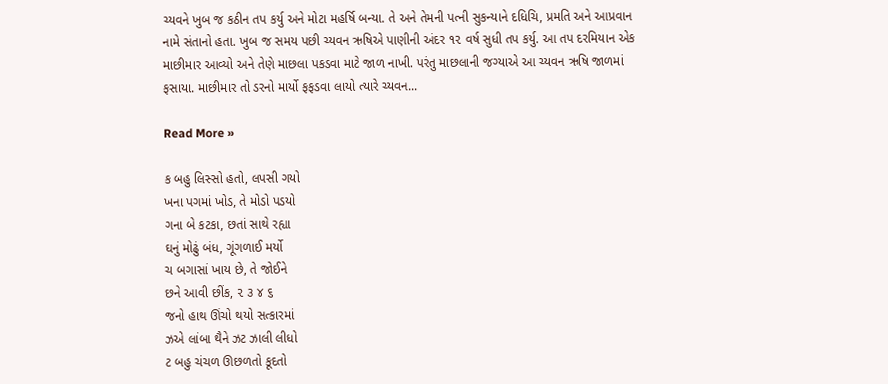ચ્યવને ખુબ જ કઠીન તપ કર્યુ અને મોટા મહર્ષિ બન્યા. તે અને તેમની પત્ની સુકન્યાને દધિચિ, પ્રમતિ અને આપ્રવાન નામે સંતાનો હતા. ખુબ જ સમય પછી ચ્યવન ઋષિએ પાણીની અંદર ૧૨ વર્ષ સુધી તપ કર્યુ. આ તપ દરમિયાન એક માછીમાર આવ્યો અને તેણે માછલા પકડવા માટે જાળ નાખી. પરંતુ માછલાની જગ્યાએ આ ચ્યવન ઋષિ જાળમાં ફસાયા. માછીમાર તો ડરનો માર્યો ફફડવા લાયો ત્યારે ચ્યવન...

Read More »

ક બહુ લિસ્સો હતો, લપસી ગયો
ખના પગમાં ખોડ, તે મોડો પડયો
ગના બે કટકા, છતાં સાથે રહ્યા
ઘનું મોઢું બંધ, ગૂંગળાઈ મર્યો
ચ બગાસાં ખાય છે, તે જોઈને
છને આવી છીંક, ૨ ૩ ૪ ૬
જનો હાથ ઊંચો થયો સત્કારમાં
ઝએ લાંબા થૈને ઝટ ઝાલી લીધો
ટ બહુ ચંચળ ઊછળતો કૂદતો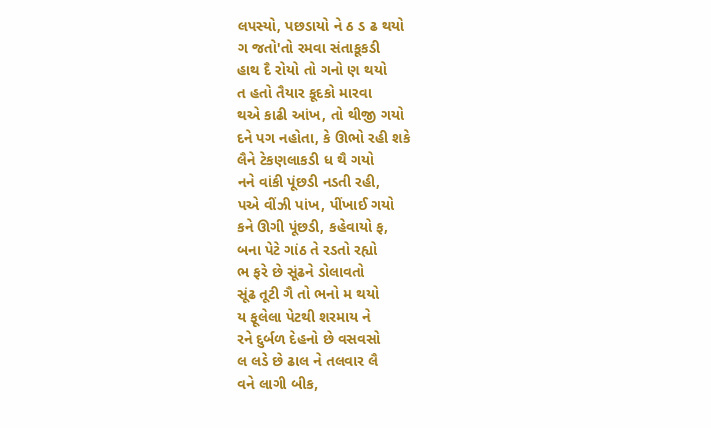લપસ્યો, પછડાયો ને ઠ ડ ઢ થયો
ગ જતો'તો રમવા સંતાકૂકડી
હાથ દૈ રોયો તો ગનો ણ થયો
ત હતો તૈયાર કૂદકો મારવા
થએ કાઢી આંખ, તો થીજી ગયો
દને પગ નહોતા, કે ઊભો રહી શકે
લૈને ટેકણલાકડી ધ થૈ ગયો
નને વાંકી પૂંછડી નડતી રહી,
પએ વીંઝી પાંખ, પીંખાઈ ગયો
કને ઊગી પૂંછડી, કહેવાયો ફ,
બના પેટે ગાંઠ તે રડતો રહ્યો
ભ ફરે છે સૂંઢને ડોલાવતો
સૂંઢ તૂટી ગૈ તો ભનો મ થયો
ય ફૂલેલા પેટથી શરમાય ને
રને દુર્બળ દેહનો છે વસવસો
લ લડે છે ઢાલ ને તલવાર લૈ
વને લાગી બીક,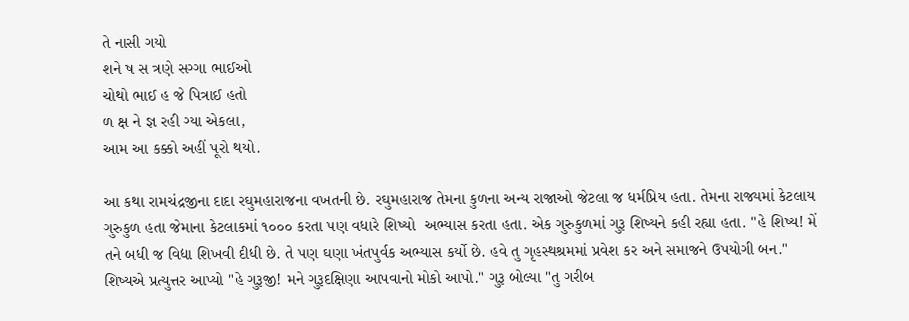તે નાસી ગયો
શને ષ સ ત્રણે સગ્ગા ભાઈઓ
ચોથો ભાઈ હ જે પિત્રાઈ હતો
ળ ક્ષ ને જ્ઞ રહી ગ્યા એકલા,
આમ આ કક્કો અહીં પૂરો થયો.

આ કથા રામચંદ્રજીના દાદા રઘુમહારાજના વખતની છે. રઘુમહારાજ તેમના કુળના અન્ય રાજાઓ જેટલા જ ધર્મપ્રિય હતા. તેમના રાજ્યમાં કેટલાય ગુરુકુળ હતા જેમાના કેટલાકમાં ૧૦૦૦ કરતા પણ વધારે શિષ્યો  અભ્યાસ કરતા હતા. એક ગુરુકુળમાં ગુરૂ શિષ્યને કહી રહ્યા હતા. "હે શિષ્ય! મેં તને બધી જ વિદ્યા શિખવી દીધી છે. તે પણ ઘણા ખંતપુર્વક અભ્યાસ કર્યો છે. હવે તુ ગૃહસ્થશ્રમમાં પ્રવેશ કર અને સમાજને ઉપયોગી બન." શિષ્યએ પ્રત્યુત્તર આપ્યો "હે ગુરૂજી! મને ગુરૂદક્ષિણા આપવાનો મોકો આપો." ગુરૂ બોલ્યા "તુ ગરીબ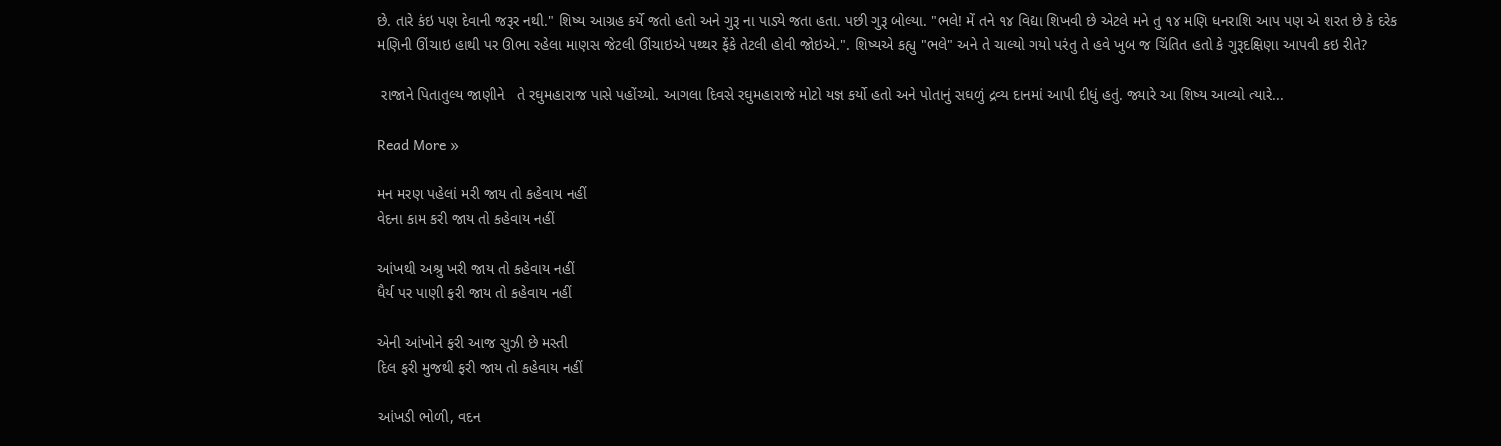છે. તારે કંઇ પણ દેવાની જરૂર નથી." શિષ્ય આગ્રહ કર્યે જતો હતો અને ગુરૂ ના પાડ્યે જતા હતા. પછી ગુરૂ બોલ્યા. "ભલે! મેં તને ૧૪ વિદ્યા શિખવી છે એટલે મને તુ ૧૪ મણિ ધનરાશિ આપ પણ એ શરત છે કે દરેક મણિની ઊંચાઇ હાથી પર ઊભા રહેલા માણસ જેટલી ઊંચાઇએ પથ્થર ફેંકે તેટલી હોવી જોઇએ.". શિષ્યએ કહ્યુ "ભલે" અને તે ચાલ્યો ગયો પરંતુ તે હવે ખુબ જ ચિંતિત હતો કે ગુરૂદક્ષિણા આપવી કઇ રીતે?

 રાજાને પિતાતુલ્ય જાણીને   તે રઘુમહારાજ પાસે પહોંચ્યો. આગલા દિવસે રઘુમહારાજે મોટો યજ્ઞ કર્યો હતો અને પોતાનું સઘળું દ્રવ્ય દાનમાં આપી દીધું હતું. જ્યારે આ શિષ્ય આવ્યો ત્યારે...

Read More »

મન મરણ પહેલાં મરી જાય તો કહેવાય નહીં
વેદના કામ કરી જાય તો કહેવાય નહીં

આંખથી અશ્રુ ખરી જાય તો કહેવાય નહીં
ધૈર્ય પર પાણી ફરી જાય તો કહેવાય નહીં

એની આંખોને ફરી આજ સુઝી છે મસ્તી
દિલ ફરી મુજથી ફરી જાય તો કહેવાય નહીં

આંખડી ભોળી, વદન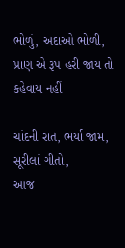ભોળું, અદાઓ ભોળી,
પ્રાણ એ રૂપ હરી જાય તો કહેવાય નહીં

ચાંદની રાત, ભર્યા જામ, સૂરીલાં ગીતો,
આજ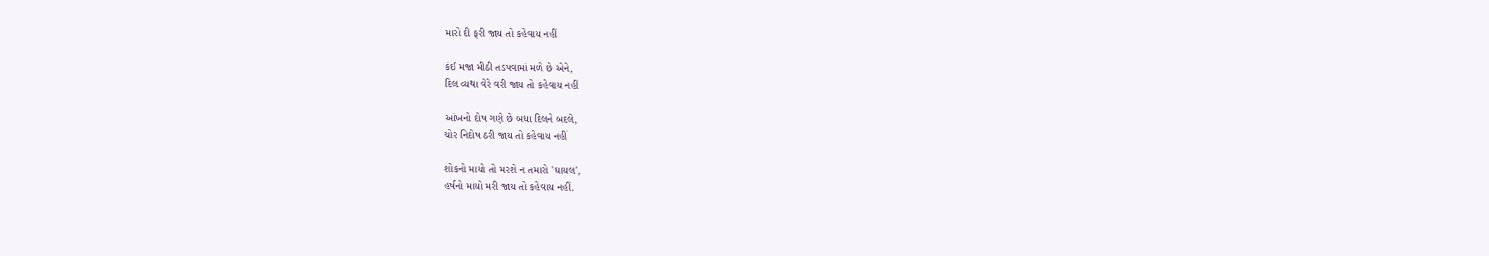મારો દી ફરી જાય તો કહેવાય નહીં

કંઈ મજા મીઠી તડપવામાં મળે છે એને,
દિલ વ્યથા વેરે વરી જાય તો કહેવાય નહીં

આંખનો દોષ ગણે છે બધા દિલને બદલે,
ચોર નિદોષ ઠરી જાય તો કહેવાય નહીં

શોકનો માયો તો મરશે ન તમારો 'ઘાયલ',
હર્ષનો માયો મરી જાય તો કહેવાય નહીં.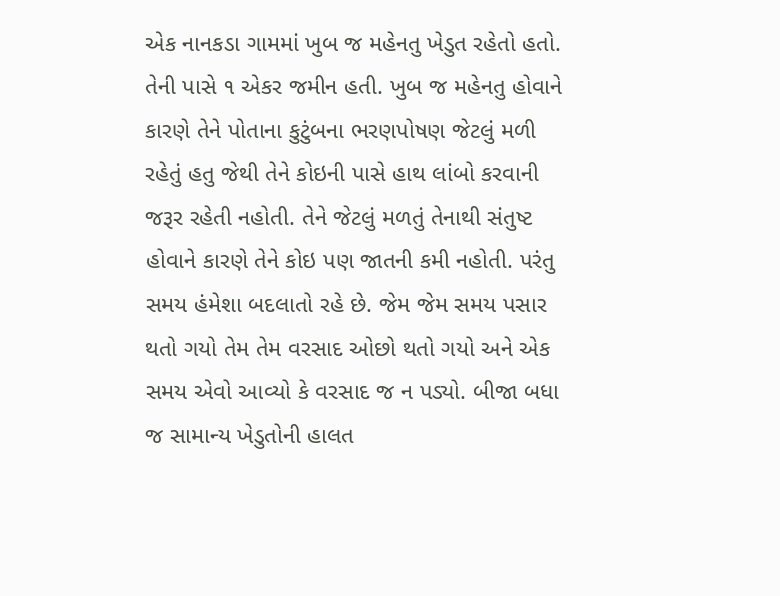એક નાનકડા ગામમાં ખુબ જ મહેનતુ ખેડુત રહેતો હતો. તેની પાસે ૧ એકર જમીન હતી. ખુબ જ મહેનતુ હોવાને કારણે તેને પોતાના કુટુંબના ભરણપોષણ જેટલું મળી રહેતું હતુ જેથી તેને કોઇની પાસે હાથ લાંબો કરવાની જરૂર રહેતી નહોતી. તેને જેટલું મળતું તેનાથી સંતુષ્ટ હોવાને કારણે તેને કોઇ પણ જાતની કમી નહોતી. પરંતુ સમય હંમેશા બદલાતો રહે છે. જેમ જેમ સમય પસાર થતો ગયો તેમ તેમ વરસાદ ઓછો થતો ગયો અને એક સમય એવો આવ્યો કે વરસાદ જ ન પડ્યો. બીજા બધા જ સામાન્ય ખેડુતોની હાલત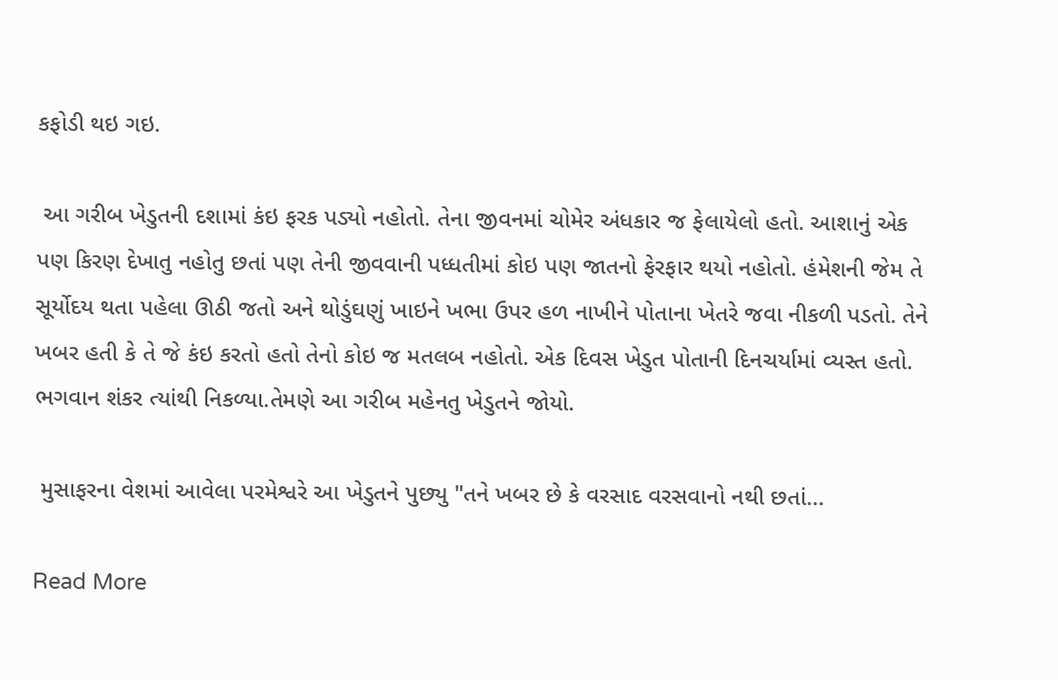કફોડી થઇ ગઇ.

 આ ગરીબ ખેડુતની દશામાં કંઇ ફરક પડ્યો નહોતો. તેના જીવનમાં ચોમેર અંધકાર જ ફેલાયેલો હતો. આશાનું એક પણ કિરણ દેખાતુ નહોતુ છતાં પણ તેની જીવવાની પધ્ધતીમાં કોઇ પણ જાતનો ફેરફાર થયો નહોતો. હંમેશની જેમ તે સૂર્યોદય થતા પહેલા ઊઠી જતો અને થોડુંઘણું ખાઇને ખભા ઉપર હળ નાખીને પોતાના ખેતરે જવા નીકળી પડતો. તેને ખબર હતી કે તે જે કંઇ કરતો હતો તેનો કોઇ જ મતલબ નહોતો. એક દિવસ ખેડુત પોતાની દિનચર્યામાં વ્યસ્ત હતો. ભગવાન શંકર ત્યાંથી નિકળ્યા.તેમણે આ ગરીબ મહેનતુ ખેડુતને જોયો.

 મુસાફરના વેશમાં આવેલા પરમેશ્વરે આ ખેડુતને પુછ્યુ "તને ખબર છે કે વરસાદ વરસવાનો નથી છતાં...

Read More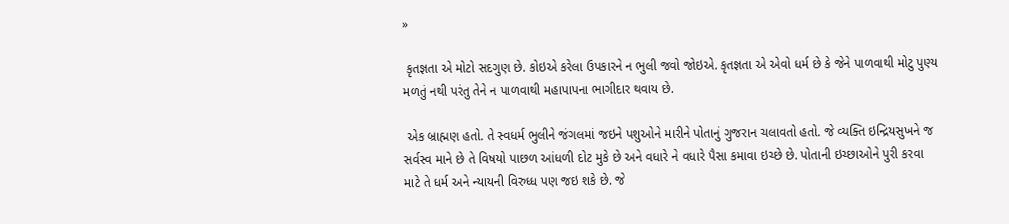»

 કૃતજ્ઞતા એ મોટો સદગુણ છે. કોઇએ કરેલા ઉપકારને ન ભુલી જવો જોઇએ. કૃતજ્ઞતા એ એવો ધર્મ છે કે જેને પાળવાથી મોટુ પુણ્ય મળતું નથી પરંતુ તેને ન પાળવાથી મહાપાપના ભાગીદાર થવાય છે.

 એક બ્રાહ્મણ હતો. તે સ્વધર્મ ભુલીને જંગલમાં જઇને પશુઓને મારીને પોતાનું ગુજરાન ચલાવતો હતો. જે વ્યક્તિ ઇન્દ્રિયસુખને જ સર્વસ્વ માને છે તે વિષયો પાછળ આંધળી દોટ મુકે છે અને વધારે ને વધારે પૈસા કમાવા ઇચ્છે છે. પોતાની ઇચ્છાઓને પુરી કરવા માટે તે ધર્મ અને ન્યાયની વિરુધ્ધ પણ જઇ શકે છે. જે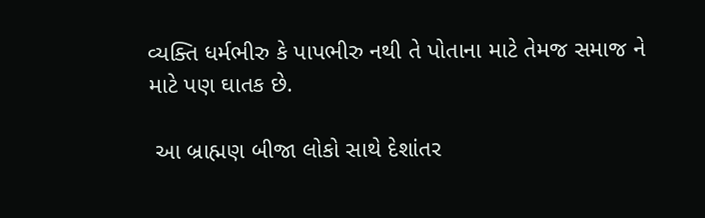વ્યક્તિ ધર્મભીરુ કે પાપભીરુ નથી તે પોતાના માટે તેમજ સમાજ ને માટે પણ ઘાતક છે.

 આ બ્રાહ્મણ બીજા લોકો સાથે દેશાંતર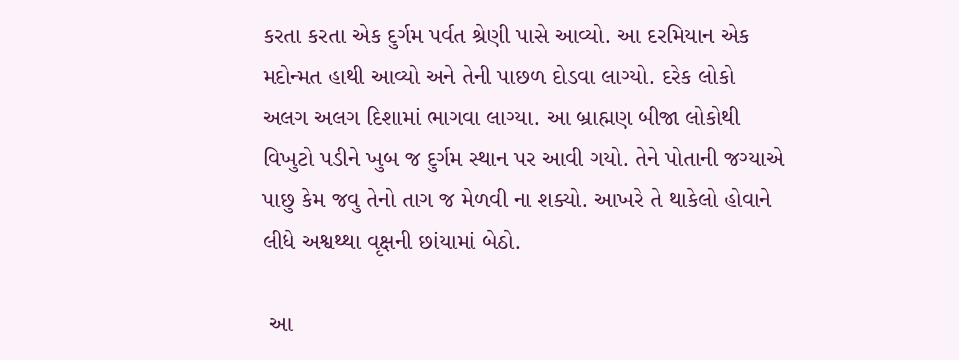કરતા કરતા એક દુર્ગમ પર્વત શ્રેણી પાસે આવ્યો. આ દરમિયાન એક મદોન્મત હાથી આવ્યો અને તેની પાછળ દોડવા લાગ્યો. દરેક લોકો અલગ અલગ દિશામાં ભાગવા લાગ્યા. આ બ્રાહ્મણ બીજા લોકોથી વિખુટો પડીને ખુબ જ દુર્ગમ સ્થાન પર આવી ગયો. તેને પોતાની જગ્યાએ પાછુ કેમ જવુ તેનો તાગ જ મેળવી ના શક્યો. આખરે તે થાકેલો હોવાને લીધે અશ્વથ્થા વૃક્ષની છાંયામાં બેઠો.

 આ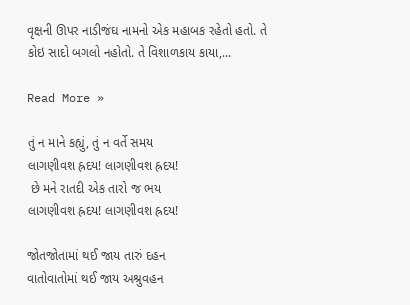વૃક્ષની ઊપર નાડીજંઘ નામનો એક મહાબક રહેતો હતો. તે કોઇ સાદો બગલો નહોતો. તે વિશાળકાય કાયા,...

Read More »

તું ન માને કહ્યું, તું ન વર્તે સમય
લાગણીવશ હ્રદય! લાગણીવશ હ્રદય!
 છે મને રાતદી એક તારો જ ભય
લાગણીવશ હ્રદય! લાગણીવશ હ્રદય!

જોતજોતામાં થઈ જાય તારું દહન
વાતોવાતોમાં થઈ જાય અશ્રુવહન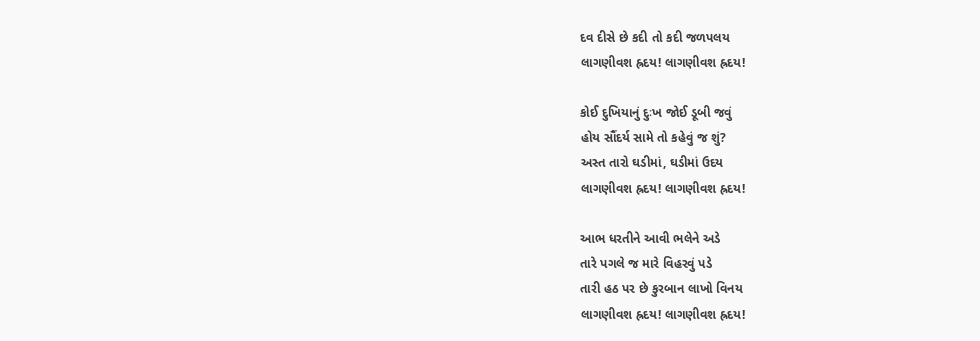દવ દીસે છે કદી તો કદી જળપલય
લાગણીવશ હ્રદય! લાગણીવશ હ્રદય!

કોઈ દુખિયાનું દુઃખ જોઈ ડૂબી જવું
હોય સૌંદર્ય સામે તો કહેવું જ શું?
અસ્ત તારો ઘડીમાં, ઘડીમાં ઉદય
લાગણીવશ હ્રદય! લાગણીવશ હ્રદય!

આભ ધરતીને આવી ભલેને અડે
તારે પગલે જ મારે વિહરવું પડે
તારી હઠ પર છે કુરબાન લાખો વિનય
લાગણીવશ હ્રદય! લાગણીવશ હ્રદય!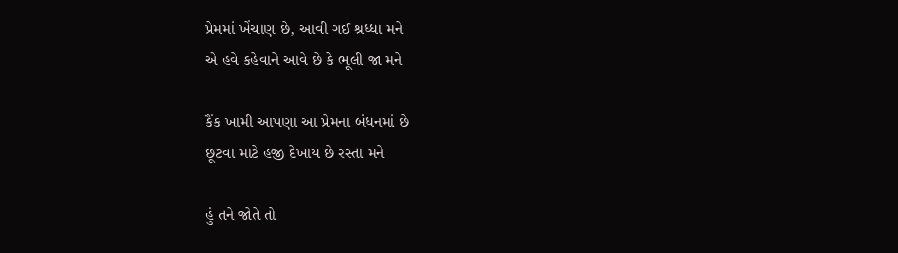પ્રેમમાં ખેંચાણ છે, આવી ગઈ શ્રધ્ધા મને
એ હવે કહેવાને આવે છે કે ભૂલી જા મને

કૈંક ખામી આપણા આ પ્રેમના બંધનમાં છે
છૂટવા માટે હજી દેખાય છે રસ્તા મને

હું તને જોતે તો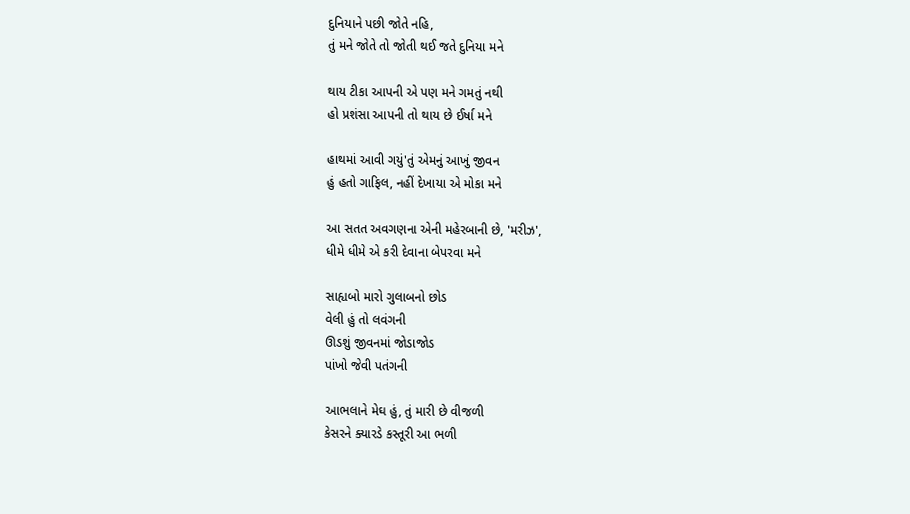દુનિયાને પછી જોતે નહિ,
તું મને જોતે તો જોતી થઈ જતે દુનિયા મને

થાય ટીકા આપની એ પણ મને ગમતું નથી
હો પ્રશંસા આપની તો થાય છે ઈર્ષા મને

હાથમાં આવી ગયું'તું એમનું આખું જીવન
હું હતો ગાફિલ, નહીં દેખાયા એ મોકા મને

આ સતત અવગણના એની મહેરબાની છે, 'મરીઝ',
ધીમે ધીમે એ કરી દેવાના બેપરવા મને

સાહ્યબો મારો ગુલાબનો છોડ
વેલી હું તો લવંગની
ઊડશું જીવનમાં જોડાજોડ
પાંખો જેવી પતંગની

આભલાને મેઘ હું, તું મારી છે વીજળી
કેસરને ક્યારડે કસ્તૂરી આ ભળી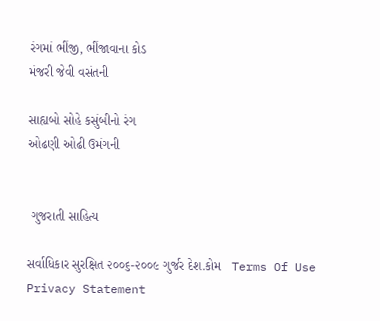રંગમાં ભીંજી, ભીંજાવાના કોડ
મંજરી જેવી વસંતની

સાહ્યબો સોહે કસુંબીનો રંગ
ઓઢણી ઓઢી ઉમંગની


 ગુજરાતી સાહિત્ય

સર્વાધિકાર સુરક્ષિત ૨૦૦૬-૨૦૦૯ ગુર્જર દેશ.કોમ   Terms Of Use  Privacy Statement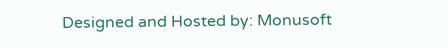Designed and Hosted by: Monusoft